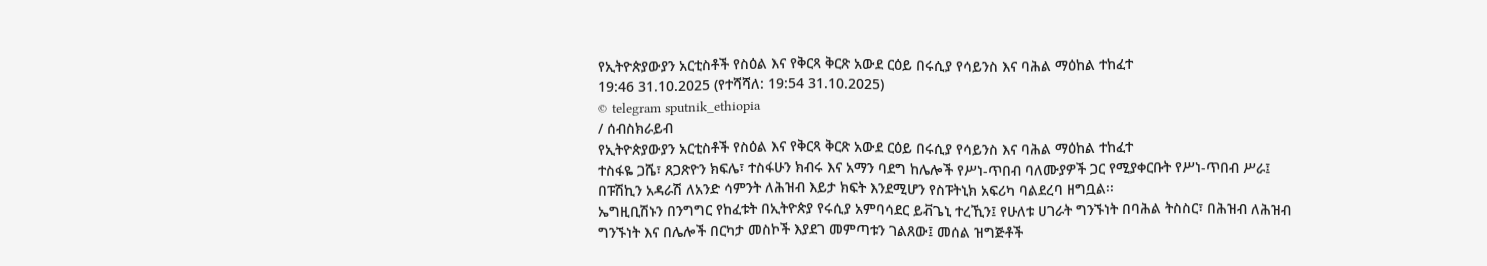የኢትዮጵያውያን አርቲስቶች የስዕል እና የቅርጻ ቅርጽ አውደ ርዕይ በሩሲያ የሳይንስ እና ባሕል ማዕከል ተከፈተ
19:46 31.10.2025 (የተሻሻለ: 19:54 31.10.2025)
© telegram sputnik_ethiopia
/ ሰብስክራይብ
የኢትዮጵያውያን አርቲስቶች የስዕል እና የቅርጻ ቅርጽ አውደ ርዕይ በሩሲያ የሳይንስ እና ባሕል ማዕከል ተከፈተ
ተስፋዬ ጋሼ፣ ጸጋጽዮን ክፍሌ፣ ተስፋሁን ክብሩ እና አማን ባደግ ከሌሎች የሥነ-ጥበብ ባለሙያዎች ጋር የሚያቀርቡት የሥነ-ጥበብ ሥራ፤ በፑሽኪን አዳራሽ ለአንድ ሳምንት ለሕዝብ እይታ ክፍት እንደሚሆን የስፑትኒክ አፍሪካ ባልደረባ ዘግቧል፡፡
ኤግዚቢሽኑን በንግግር የከፈቱት በኢትዮጵያ የሩሲያ አምባሳደር ይቭጌኒ ተረኺን፤ የሁለቱ ሀገራት ግንኙነት በባሕል ትስስር፣ በሕዝብ ለሕዝብ ግንኙነት እና በሌሎች በርካታ መስኮች እያደገ መምጣቱን ገልጸው፤ መሰል ዝግጅቶች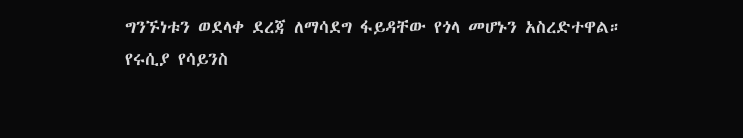ግንኙነቱን ወደላቀ ደረጃ ለማሳደግ ፋይዳቸው የጎላ መሆኑን አስረድተዋል።
የሩሲያ የሳይንስ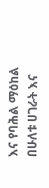እና የባሕል ማዕከል በሁለቱ ሀገራት እና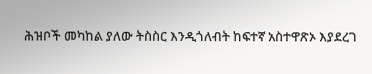ሕዝቦች መካከል ያለው ትስስር እንዲጎለብት ከፍተኛ አስተዋጽኦ እያደረገ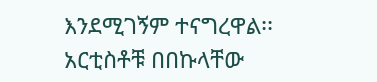እንደሚገኝም ተናግረዋል፡፡
አርቲስቶቹ በበኩላቸው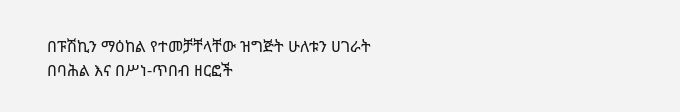በፑሽኪን ማዕከል የተመቻቸላቸው ዝግጅት ሁለቱን ሀገራት በባሕል እና በሥነ-ጥበብ ዘርፎች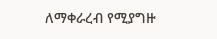ለማቀራረብ የሚያግዙ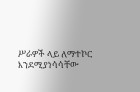ሥራዎች ላይ ለማተኮር እንደሚያነሳሳቸው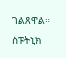ገልጸዋል።
ስፑትኒክ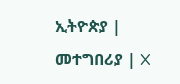ኢትዮጵያ | መተግበሪያ | X